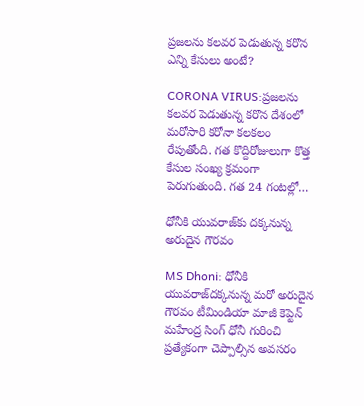ప్రజలను కలవర పెడుతున్న కరొన ఎన్ని కేసులు అంటే?

CORONA VIRUS:ప్రజలను కలవర పెడుతున్న కరొన దేశంలో మరోసారి కరోనా కలకలం రేపుతోంది. గత కొద్దిరోజులుగా కొత్త కేసుల సంఖ్య క్రమంగా పెరుగుతుంది. గత 24 గంటల్లో…

ధోనీకి యువరాజ్‌కు దక్కనున్న అరుదైన గౌరవం

MS Dhoni: ధోనీకి యువరాజ్‌దక్కనున్న మరో అరుదైన గౌరవం టీమిండియా మాజీ కెప్టెన్ మహేంద్ర సింగ్ ధోనీ గురించి ప్రత్యేకంగా చెప్పాల్సిన అవసరం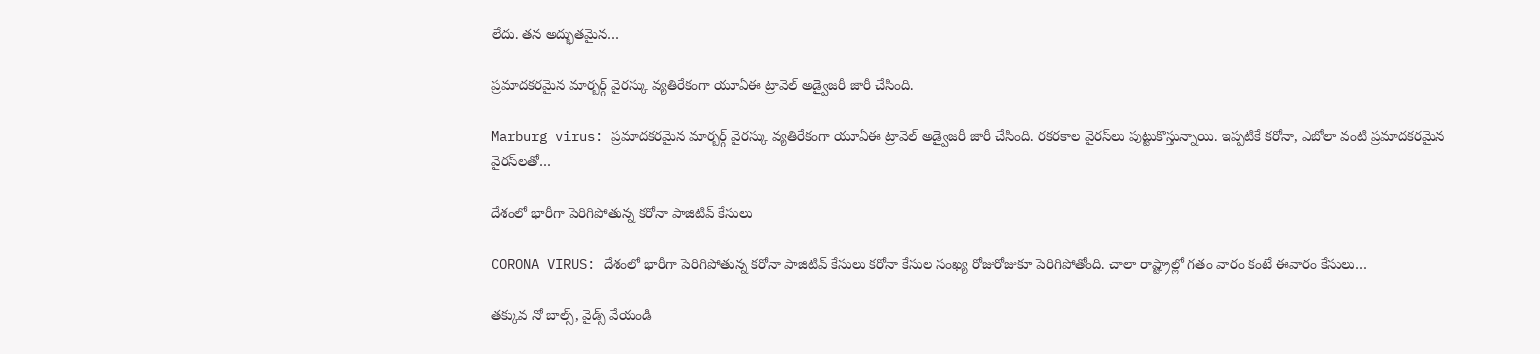లేదు. తన అద్భుతమైన…

ప్రమాదకరమైన మార్బర్గ్ వైరస్కు వ్యతిరేకంగా యూఏఈ ట్రావెల్ అడ్వైజరీ జారీ చేసింది.

Marburg virus: ప్రమాదకరమైన మార్బర్గ్ వైరస్కు వ్యతిరేకంగా యూఏఈ ట్రావెల్ అడ్వైజరీ జారీ చేసింది. రకరకాల వైరస్‌లు పుట్టుకొస్తున్నాయి. ఇప్పటికే కరోనా, ఎబోలా వంటి ప్రమాదకరమైన వైరస్‌లతో…

దేశంలో భారీగా పెరిగిపోతున్న కరోనా పాజిటివ్ కేసులు

CORONA VIRUS: దేశంలో భారీగా పెరిగిపోతున్న కరోనా పాజిటివ్ కేసులు కరోనా కేసుల సంఖ్య రోజురోజుకూ పెరిగిపోతోంది. చాలా రాష్ట్రాల్లో గతం వారం కంటే ఈవారం కేసులు…

తక్కువ నో బాల్స్, వైడ్స్ వేయండి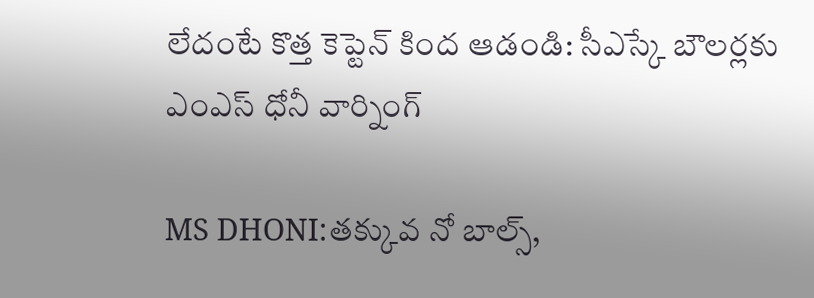లేదంటే కొత్త కెప్టెన్ కింద ఆడండి: సీఎస్కే బౌలర్లకు ఎంఎస్ ధోనీ వార్నింగ్

MS DHONI:తక్కువ నో బాల్స్,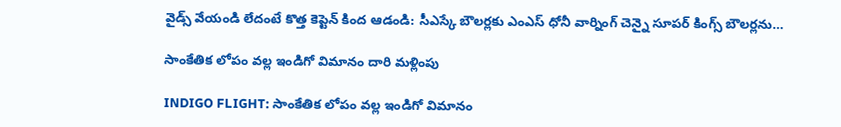వైడ్స్ వేయండి లేదంటే కొత్త కెప్టెన్ కింద ఆడండి: సీఎస్కే బౌలర్లకు ఎంఎస్ ధోనీ వార్నింగ్ చెన్నై సూపర్‌ కింగ్స్‌ బౌలర్లను…

సాంకేతిక లోపం వల్ల ఇండిగో విమానం దారి మళ్లింపు

INDIGO FLIGHT: సాంకేతిక లోపం వల్ల ఇండిగో విమానం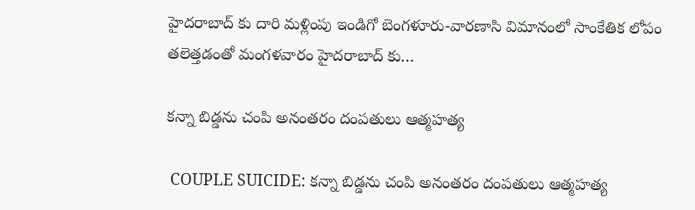హైదరాబాద్ కు దారి మళ్లింపు ఇండిగో బెంగళూరు-వారణాసి విమానంలో సాంకేతిక లోపం తలెత్తడంతో మంగళవారం హైదరాబాద్ కు…

కన్నా బిడ్డను చంపి అనంతరం దంపతులు ఆత్మహత్య

 COUPLE SUICIDE: కన్నా బిడ్డను చంపి అనంతరం దంపతులు ఆత్మహత్య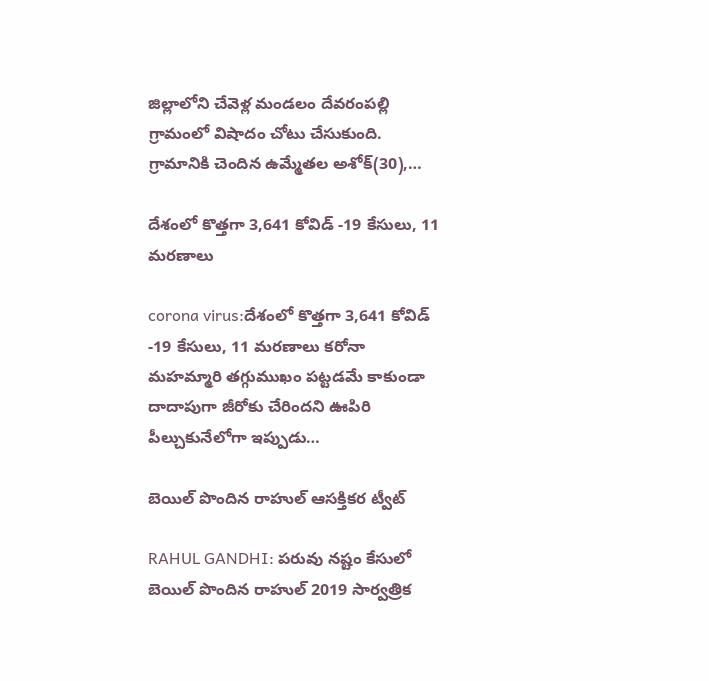జిల్లాలోని చేవెళ్ల మండలం దేవరంపల్లి గ్రామంలో విషాదం చోటు చేసుకుంది. గ్రామానికి చెందిన ఉమ్మేతల అశోక్(30),…

దేశంలో కొత్తగా 3,641 కోవిడ్ -19 కేసులు, 11 మరణాలు

corona virus:దేశంలో కొత్తగా 3,641 కోవిడ్ -19 కేసులు, 11 మరణాలు కరోనా మహమ్మారి తగ్గుముఖం పట్టడమే కాకుండా దాదాపుగా జీరోకు చేరిందని ఊపిరి పీల్చుకునేలోగా ఇప్పుడు…

బెయిల్ పొందిన రాహుల్ ఆసక్తికర ట్వీట్

RAHUL GANDHI: పరువు నష్టం కేసులో బెయిల్ పొందిన రాహుల్ 2019 సార్వత్రిక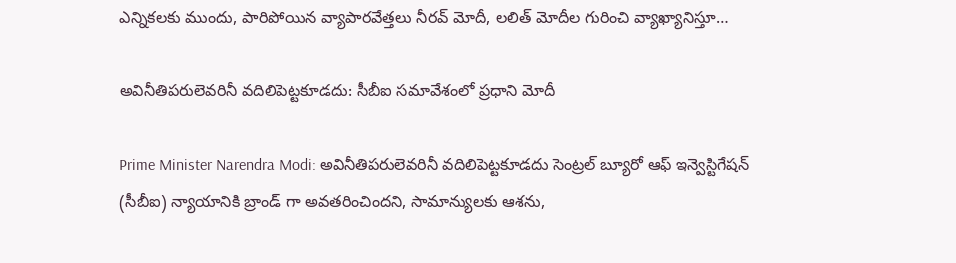ఎన్నికలకు ముందు, పారిపోయిన వ్యాపారవేత్తలు నీరవ్ మోదీ, లలిత్ మోదీల గురించి వ్యాఖ్యానిస్తూ…

అవినీతిపరులెవరినీ వదిలిపెట్టకూడదు: సీబీఐ సమావేశంలో ప్రధాని మోదీ

Prime Minister Narendra Modi: అవినీతిపరులెవరినీ వదిలిపెట్టకూడదు సెంట్రల్ బ్యూరో ఆఫ్ ఇన్వెస్టిగేషన్ (సీబీఐ) న్యాయానికి బ్రాండ్ గా అవతరించిందని, సామాన్యులకు ఆశను,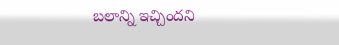బలాన్ని ఇచ్చిందని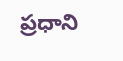ప్రధాని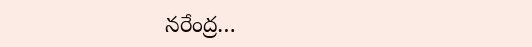నరేంద్ర…